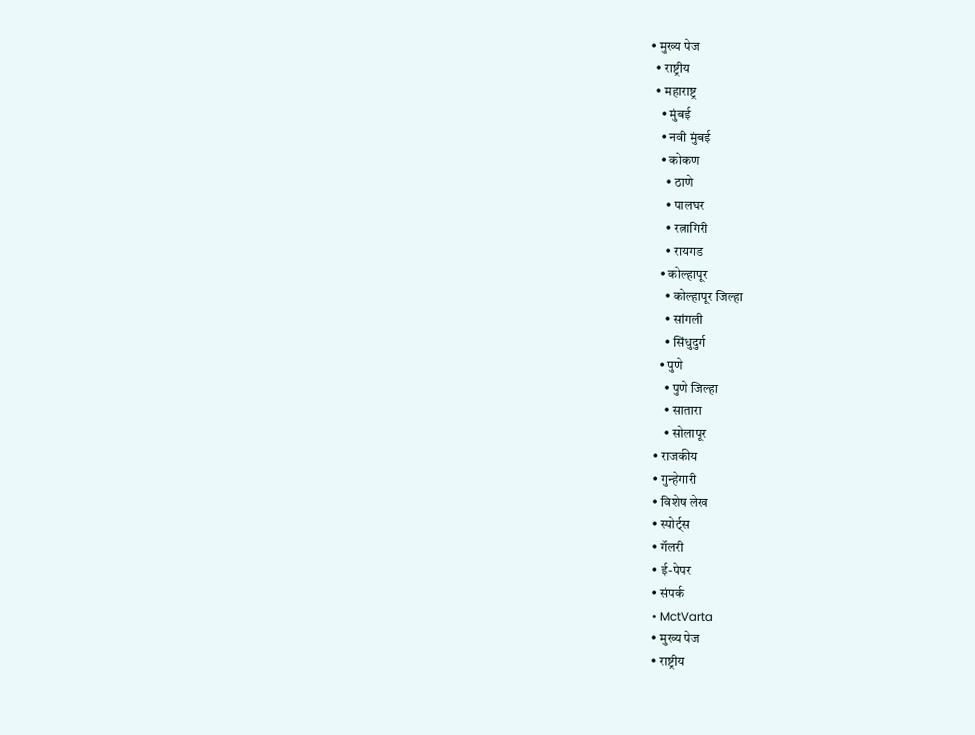• मुख्य पेज
  • राष्ट्रीय
  • महाराष्ट्र
    • मुंबई
    • नवी मुंबई
    • कोकण
      • ठाणे
      • पालघर
      • रत्नागिरी
      • रायगड
    • कोल्हापूर
      • कोल्हापूर जिल्हा
      • सांगली
      • सिंधुदुर्ग
    • पुणे
      • पुणे जिल्हा
      • सातारा
      • सोलापूर
  • राजकीय
  • गुन्हेगारी
  • विशेष लेख
  • स्पोर्ट्स
  • गॅलरी
  • ई-पेपर
  • संपर्क
  • MctVarta
  • मुख्य पेज
  • राष्ट्रीय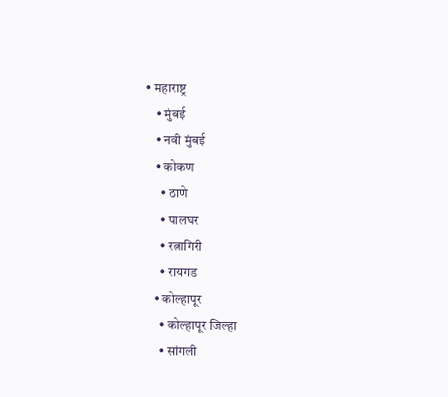• महाराष्ट्र
    • मुंबई
    • नवी मुंबई
    • कोकण
      • ठाणे
      • पालघर
      • रत्नागिरी
      • रायगड
    • कोल्हापूर
      • कोल्हापूर जिल्हा
      • सांगली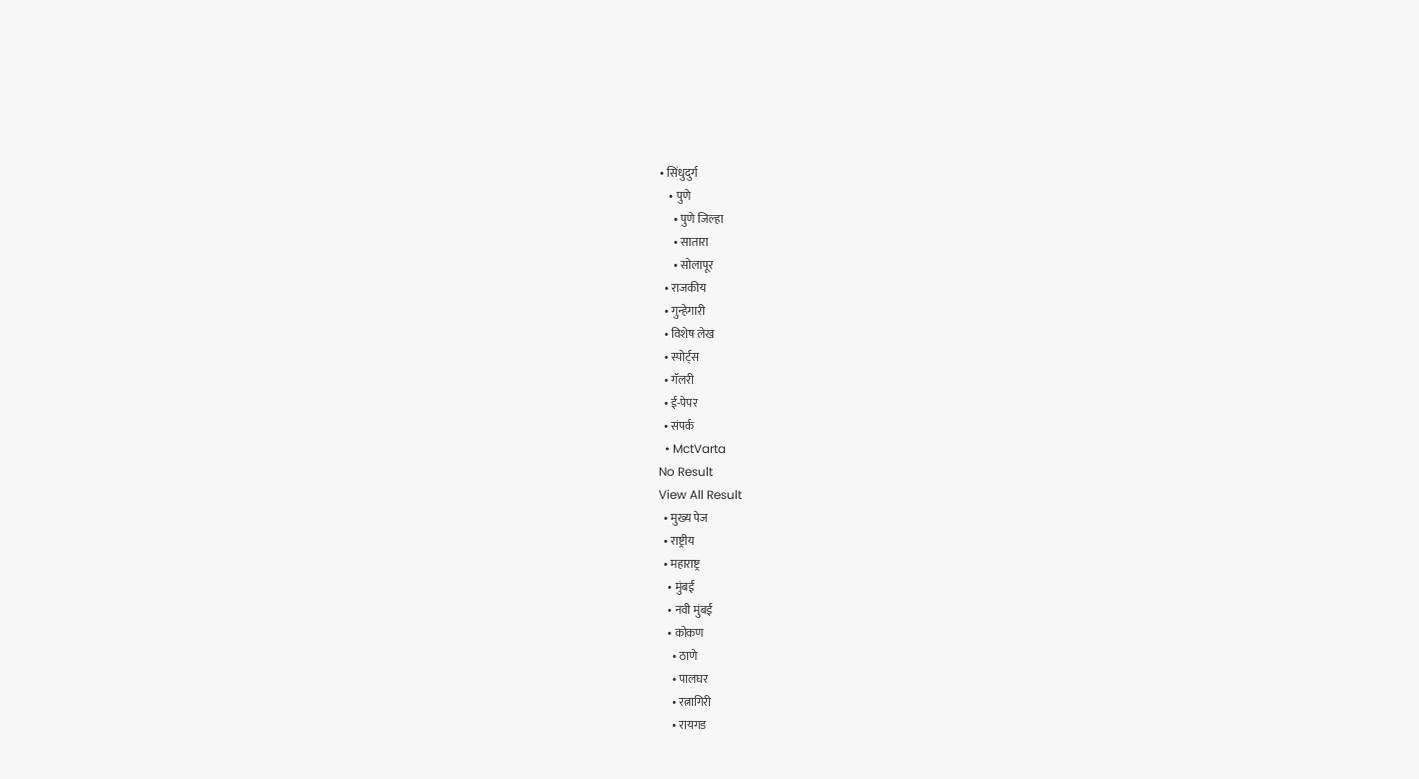• सिंधुदुर्ग
    • पुणे
      • पुणे जिल्हा
      • सातारा
      • सोलापूर
  • राजकीय
  • गुन्हेगारी
  • विशेष लेख
  • स्पोर्ट्स
  • गॅलरी
  • ई-पेपर
  • संपर्क
  • MctVarta
No Result
View All Result
  • मुख्य पेज
  • राष्ट्रीय
  • महाराष्ट्र
    • मुंबई
    • नवी मुंबई
    • कोकण
      • ठाणे
      • पालघर
      • रत्नागिरी
      • रायगड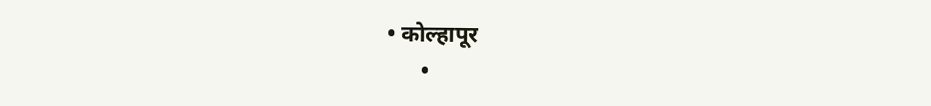• कोल्हापूर
      •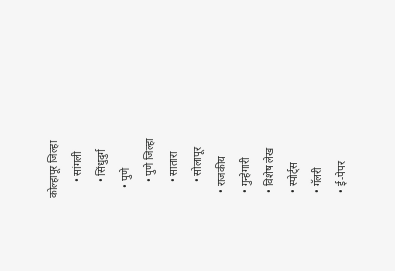कोल्हापूर जिल्हा
      • सांगली
      • सिंधुदुर्ग
    • पुणे
      • पुणे जिल्हा
      • सातारा
      • सोलापूर
  • राजकीय
  • गुन्हेगारी
  • विशेष लेख
  • स्पोर्ट्स
  • गॅलरी
  • ई-पेपर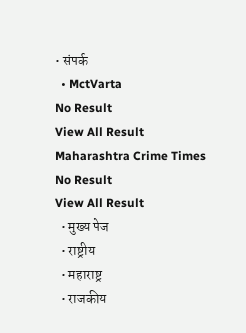• संपर्क
  • MctVarta
No Result
View All Result
Maharashtra Crime Times
No Result
View All Result
  • मुख्य पेज
  • राष्ट्रीय
  • महाराष्ट्र
  • राजकीय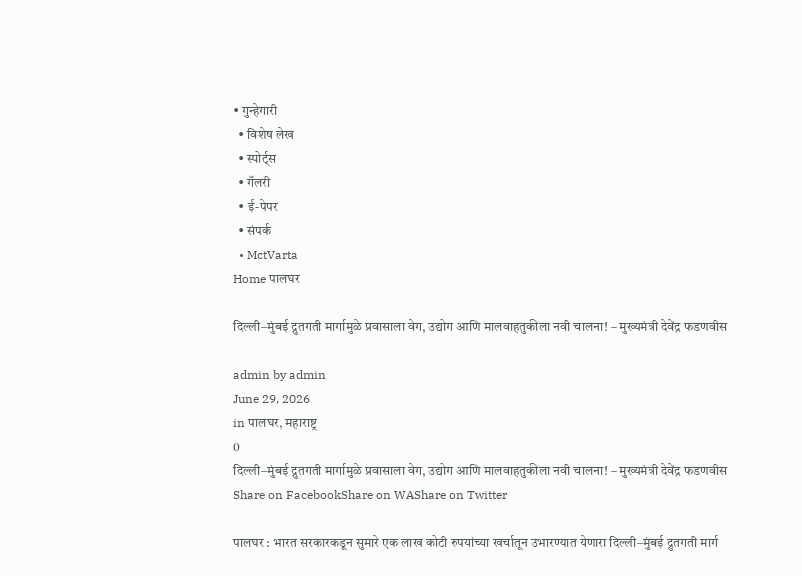• गुन्हेगारी
  • विशेष लेख
  • स्पोर्ट्स
  • गॅलरी
  • ई-पेपर
  • संपर्क
  • MctVarta
Home पालघर

दिल्ली–मुंबई द्रुतगती मार्गामुळे प्रवासाला वेग, उद्योग आणि मालवाहतुकीला नवी चालना! – मुख्यमंत्री देवेंद्र फडणवीस

admin by admin
June 29, 2026
in पालघर, महाराष्ट्र
0
दिल्ली–मुंबई द्रुतगती मार्गामुळे प्रवासाला वेग, उद्योग आणि मालवाहतुकीला नवी चालना! – मुख्यमंत्री देवेंद्र फडणवीस
Share on FacebookShare on WAShare on Twitter

पालघर : भारत सरकारकडून सुमारे एक लाख कोटी रुपयांच्या खर्चातून उभारण्यात येणारा दिल्ली–मुंबई द्रुतगती मार्ग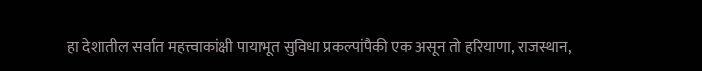हा देशातील सर्वात महत्त्वाकांक्षी पायाभूत सुविधा प्रकल्पांपैकी एक असून तो हरियाणा, राजस्थान,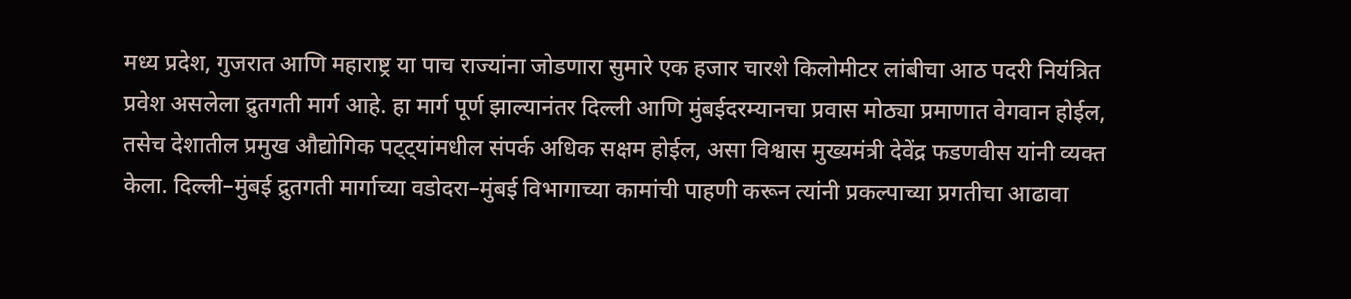मध्य प्रदेश, गुजरात आणि महाराष्ट्र या पाच राज्यांना जोडणारा सुमारे एक हजार चारशे किलोमीटर लांबीचा आठ पदरी नियंत्रित प्रवेश असलेला द्रुतगती मार्ग आहे. हा मार्ग पूर्ण झाल्यानंतर दिल्ली आणि मुंबईदरम्यानचा प्रवास मोठ्या प्रमाणात वेगवान होईल, तसेच देशातील प्रमुख औद्योगिक पट्ट्यांमधील संपर्क अधिक सक्षम होईल, असा विश्वास मुख्यमंत्री देवेंद्र फडणवीस यांनी व्यक्त केला. दिल्ली–मुंबई द्रुतगती मार्गाच्या वडोदरा–मुंबई विभागाच्या कामांची पाहणी करून त्यांनी प्रकल्पाच्या प्रगतीचा आढावा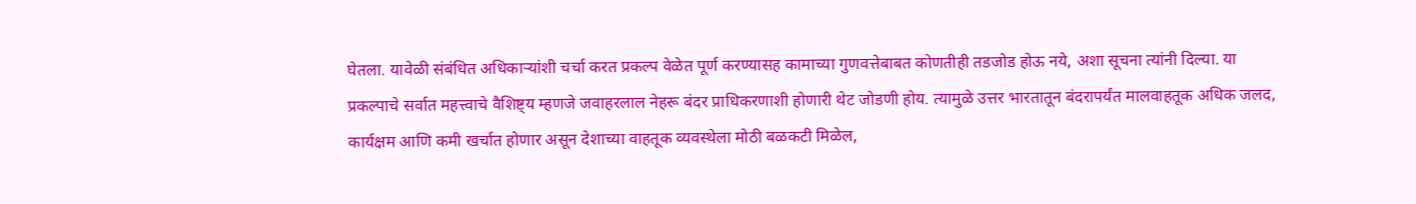घेतला. यावेळी संबंधित अधिकाऱ्यांशी चर्चा करत प्रकल्प वेळेत पूर्ण करण्यासह कामाच्या गुणवत्तेबाबत कोणतीही तडजोड होऊ नये, अशा सूचना त्यांनी दिल्या. या प्रकल्पाचे सर्वात महत्त्वाचे वैशिष्ट्य म्हणजे जवाहरलाल नेहरू बंदर प्राधिकरणाशी होणारी थेट जोडणी होय. त्यामुळे उत्तर भारतातून बंदरापर्यंत मालवाहतूक अधिक जलद, कार्यक्षम आणि कमी खर्चात होणार असून देशाच्या वाहतूक व्यवस्थेला मोठी बळकटी मिळेल,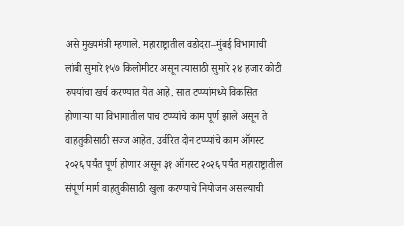असे मुख्यमंत्री म्हणाले. महाराष्ट्रातील वडोदरा–मुंबई विभागाची लांबी सुमारे १५७ किलोमीटर असून त्यासाठी सुमारे २४ हजार कोटी रुपयांचा खर्च करण्यात येत आहे. सात टप्प्यांमध्ये विकसित होणाऱ्या या विभागातील पाच टप्प्यांचे काम पूर्ण झाले असून ते वाहतुकीसाठी सज्ज आहेत. उर्वरित दोन टप्प्यांचे काम ऑगस्ट २०२६ पर्यंत पूर्ण होणार असून ३१ ऑगस्ट २०२६ पर्यंत महाराष्ट्रातील संपूर्ण मार्ग वाहतुकीसाठी खुला करण्याचे नियोजन असल्याची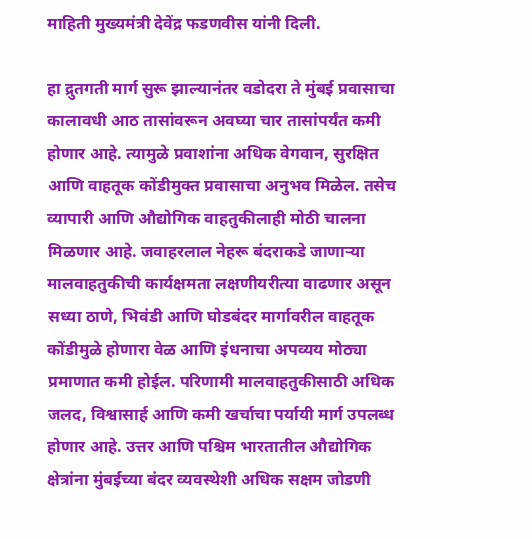माहिती मुख्यमंत्री देवेंद्र फडणवीस यांनी दिली.

हा द्रुतगती मार्ग सुरू झाल्यानंतर वडोदरा ते मुंबई प्रवासाचा कालावधी आठ तासांवरून अवघ्या चार तासांपर्यंत कमी होणार आहे. त्यामुळे प्रवाशांना अधिक वेगवान, सुरक्षित आणि वाहतूक कोंडीमुक्त प्रवासाचा अनुभव मिळेल. तसेच व्यापारी आणि औद्योगिक वाहतुकीलाही मोठी चालना मिळणार आहे. जवाहरलाल नेहरू बंदराकडे जाणाऱ्या मालवाहतुकीची कार्यक्षमता लक्षणीयरीत्या वाढणार असून सध्या ठाणे, भिवंडी आणि घोडबंदर मार्गावरील वाहतूक कोंडीमुळे होणारा वेळ आणि इंधनाचा अपव्यय मोठ्या प्रमाणात कमी होईल. परिणामी मालवाहतुकीसाठी अधिक जलद, विश्वासार्ह आणि कमी खर्चाचा पर्यायी मार्ग उपलब्ध होणार आहे. उत्तर आणि पश्चिम भारतातील औद्योगिक क्षेत्रांना मुंबईच्या बंदर व्यवस्थेशी अधिक सक्षम जोडणी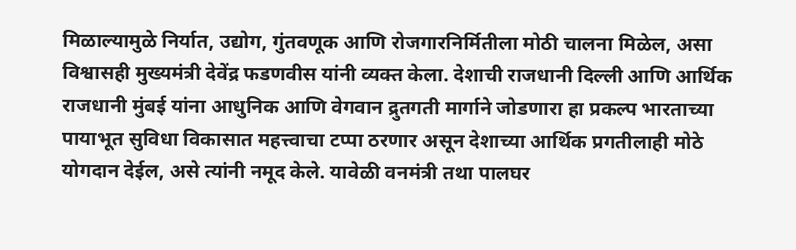मिळाल्यामुळे निर्यात, उद्योग, गुंतवणूक आणि रोजगारनिर्मितीला मोठी चालना मिळेल, असा विश्वासही मुख्यमंत्री देवेंद्र फडणवीस यांनी व्यक्त केला. देशाची राजधानी दिल्ली आणि आर्थिक राजधानी मुंबई यांना आधुनिक आणि वेगवान द्रुतगती मार्गाने जोडणारा हा प्रकल्प भारताच्या पायाभूत सुविधा विकासात महत्त्वाचा टप्पा ठरणार असून देशाच्या आर्थिक प्रगतीलाही मोठे योगदान देईल, असे त्यांनी नमूद केले. यावेळी वनमंत्री तथा पालघर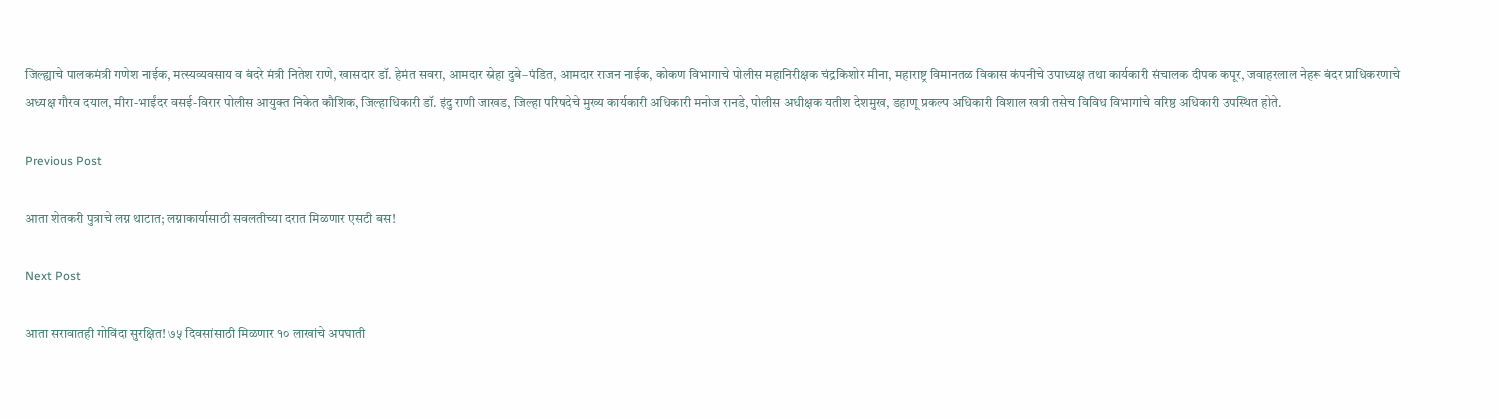जिल्ह्याचे पालकमंत्री गणेश नाईक, मत्स्यव्यवसाय व बंदरे मंत्री नितेश राणे, खासदार डॉ. हेमंत सवरा, आमदार स्नेहा दुबे–पंडित, आमदार राजन नाईक, कोकण विभागाचे पोलीस महानिरीक्षक चंद्रकिशोर मीना, महाराष्ट्र विमानतळ विकास कंपनीचे उपाध्यक्ष तथा कार्यकारी संचालक दीपक कपूर, जवाहरलाल नेहरू बंदर प्राधिकरणाचे अध्यक्ष गौरव दयाल, मीरा-भाईंदर वसई-विरार पोलीस आयुक्त निकेत कौशिक, जिल्हाधिकारी डॉ. इंदु राणी जाखड, जिल्हा परिषदेचे मुख्य कार्यकारी अधिकारी मनोज रानडे, पोलीस अधीक्षक यतीश देशमुख, डहाणू प्रकल्प अधिकारी विशाल खत्री तसेच विविध विभागांचे वरिष्ठ अधिकारी उपस्थित होते.

Previous Post

आता शेतकरी पुत्राचे लग्न थाटात; लग्नाकार्यासाठी सवलतीच्या दरात मिळणार एसटी बस!

Next Post

आता सरावातही गोविंदा सुरक्षित! ७५ दिवसांसाठी मिळणार १० लाखांचे अपघाती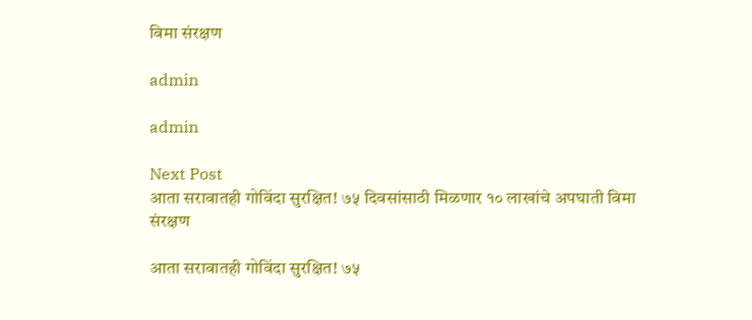विमा संरक्षण

admin

admin

Next Post
आता सरावातही गोविंदा सुरक्षित! ७५ दिवसांसाठी मिळणार १० लाखांचे अपघाती विमा संरक्षण

आता सरावातही गोविंदा सुरक्षित! ७५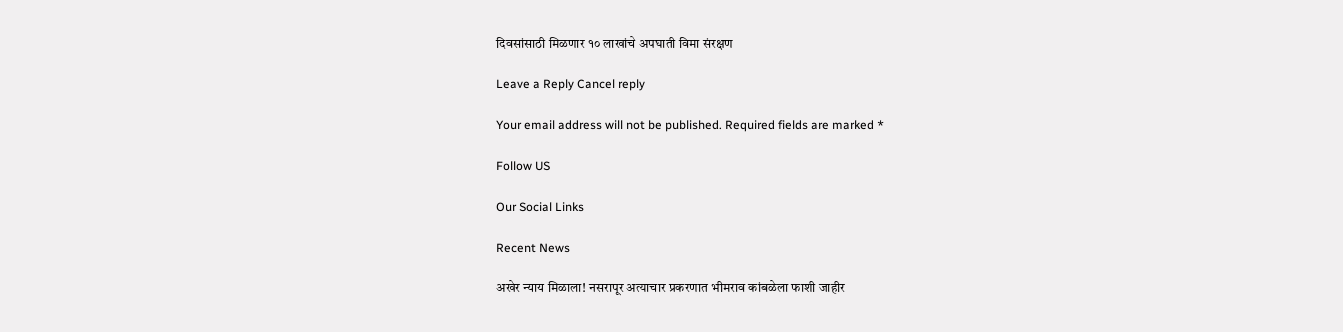दिवसांसाठी मिळणार १० लाखांचे अपघाती विमा संरक्षण

Leave a Reply Cancel reply

Your email address will not be published. Required fields are marked *

Follow US

Our Social Links

Recent News

अखेर न्याय मिळाला! नसरापूर अत्याचार प्रकरणात भीमराव कांबळेला फाशी जाहीर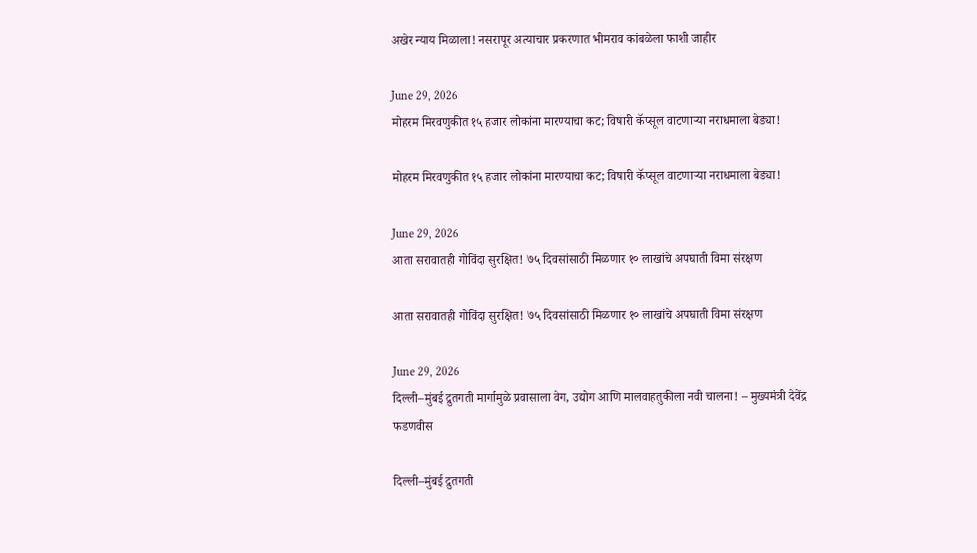अखेर न्याय मिळाला! नसरापूर अत्याचार प्रकरणात भीमराव कांबळेला फाशी जाहीर

June 29, 2026
मोहरम मिरवणुकीत १५ हजार लोकांना मारण्याचा कट; विषारी कॅप्सूल वाटणाऱ्या नराधमाला बेड्या!

मोहरम मिरवणुकीत १५ हजार लोकांना मारण्याचा कट; विषारी कॅप्सूल वाटणाऱ्या नराधमाला बेड्या!

June 29, 2026
आता सरावातही गोविंदा सुरक्षित! ७५ दिवसांसाठी मिळणार १० लाखांचे अपघाती विमा संरक्षण

आता सरावातही गोविंदा सुरक्षित! ७५ दिवसांसाठी मिळणार १० लाखांचे अपघाती विमा संरक्षण

June 29, 2026
दिल्ली–मुंबई द्रुतगती मार्गामुळे प्रवासाला वेग, उद्योग आणि मालवाहतुकीला नवी चालना! – मुख्यमंत्री देवेंद्र फडणवीस

दिल्ली–मुंबई द्रुतगती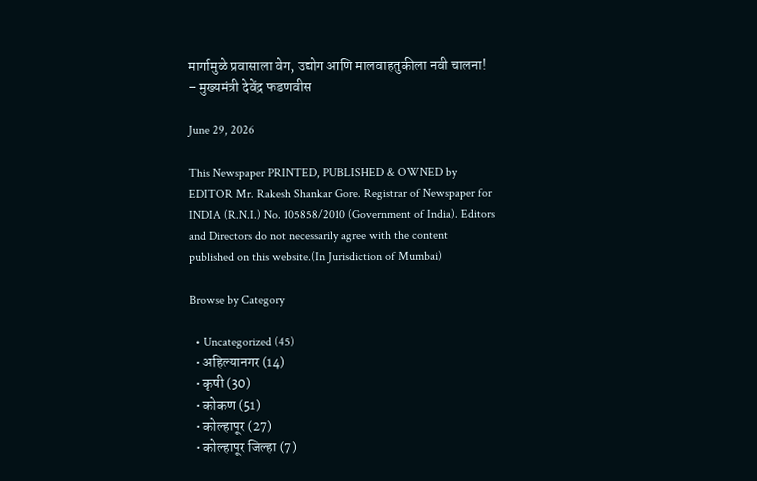मार्गामुळे प्रवासाला वेग, उद्योग आणि मालवाहतुकीला नवी चालना! – मुख्यमंत्री देवेंद्र फडणवीस

June 29, 2026

This Newspaper PRINTED, PUBLISHED & OWNED by EDITOR Mr. Rakesh Shankar Gore. Registrar of Newspaper for INDIA (R.N.I.) No. 105858/2010 (Government of India). Editors and Directors do not necessarily agree with the content published on this website.(In Jurisdiction of Mumbai)

Browse by Category

  • Uncategorized (45)
  • अहिल्यानगर (14)
  • कृषी (30)
  • कोकण (51)
  • कोल्हापूर (27)
  • कोल्हापूर जिल्हा (7)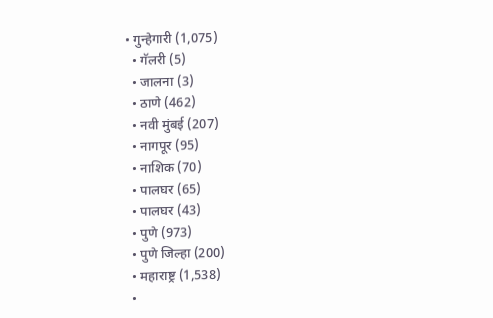• गुन्हेगारी (1,075)
  • गॅलरी (5)
  • जालना (3)
  • ठाणे (462)
  • नवी मुंबई (207)
  • नागपूर (95)
  • नाशिक (70)
  • पालघर (65)
  • पालघर (43)
  • पुणे (973)
  • पुणे जिल्हा (200)
  • महाराष्ट्र (1,538)
  •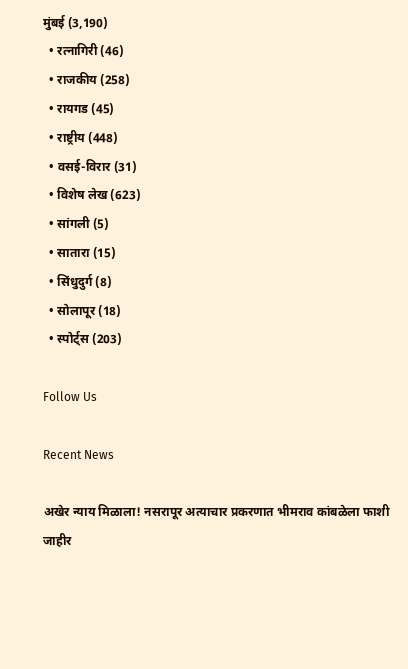मुंबई (3,190)
  • रत्नागिरी (46)
  • राजकीय (258)
  • रायगड (45)
  • राष्ट्रीय (448)
  • वसई-विरार (31)
  • विशेष लेख (623)
  • सांगली (5)
  • सातारा (15)
  • सिंधुदुर्ग (8)
  • सोलापूर (18)
  • स्पोर्ट्स (203)

Follow Us

Recent News

अखेर न्याय मिळाला! नसरापूर अत्याचार प्रकरणात भीमराव कांबळेला फाशी जाहीर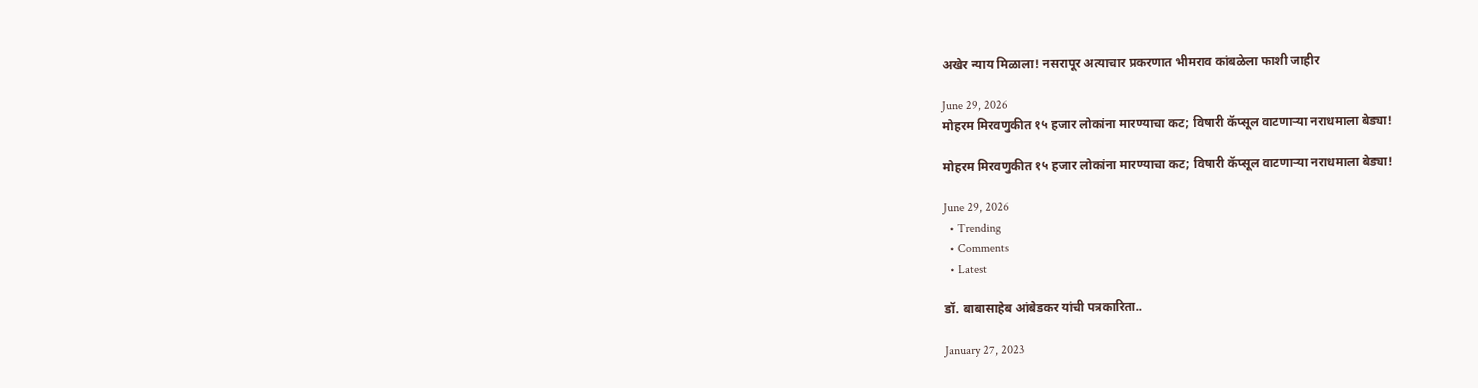अखेर न्याय मिळाला! नसरापूर अत्याचार प्रकरणात भीमराव कांबळेला फाशी जाहीर

June 29, 2026
मोहरम मिरवणुकीत १५ हजार लोकांना मारण्याचा कट; विषारी कॅप्सूल वाटणाऱ्या नराधमाला बेड्या!

मोहरम मिरवणुकीत १५ हजार लोकांना मारण्याचा कट; विषारी कॅप्सूल वाटणाऱ्या नराधमाला बेड्या!

June 29, 2026
  • Trending
  • Comments
  • Latest

डॉ. बाबासाहेब आंबेडकर यांची पत्रकारिता..

January 27, 2023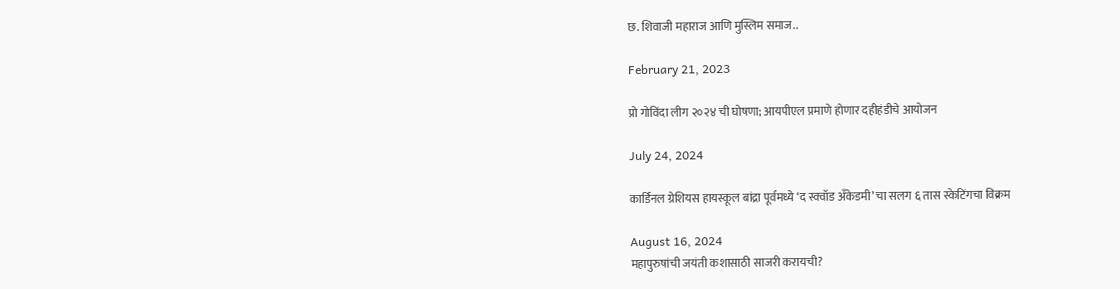छ. शिवाजी महाराज आणि मुस्लिम समाज..

February 21, 2023

प्रो गोविंदा लीग २०२४ ची घोषणा; आयपीएल प्रमाणे होणार दहीहंडीचे आयोजन

July 24, 2024

कार्डिनल ग्रेशियस हायस्कूल बांद्रा पूर्वमध्ये ‘द स्क्वॉड अँकेडमी’ चा सलग ६ तास स्केटिंगचा विक्रम

August 16, 2024
महापुरुषांची जयंती कशासाठी साजरी करायची?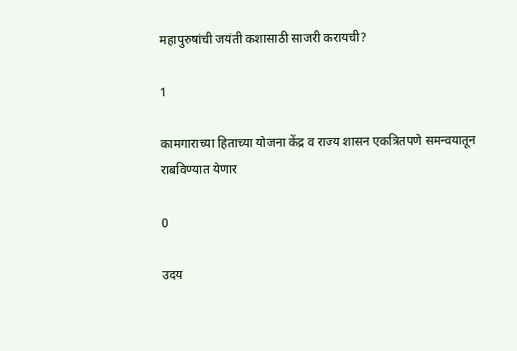महापुरुषांची जयंती कशासाठी साजरी करायची?

1

कामगाराच्या हिताच्या योजना केंद्र व राज्य शासन एकत्रितपणे समन्वयातून राबविण्यात येणार

0

उदय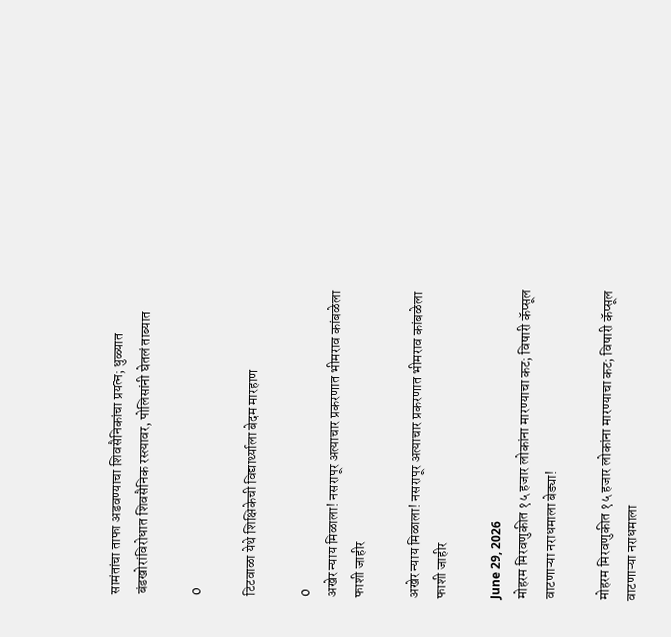सामंतांचा ताफा अडवण्याचा शिवसैनिकांचा प्रयत्न; धुळ्यात बंडखोरांविरोधात शिवसैनिक रस्त्यावर, पोलिसांनी घेतलं ताब्यात

0

टिटवाळा येथे शिक्षिकेची विद्यार्थ्याला बेदम मारहाण

0
अखेर न्याय मिळाला! नसरापूर अत्याचार प्रकरणात भीमराव कांबळेला फाशी जाहीर

अखेर न्याय मिळाला! नसरापूर अत्याचार प्रकरणात भीमराव कांबळेला फाशी जाहीर

June 29, 2026
मोहरम मिरवणुकीत १५ हजार लोकांना मारण्याचा कट; विषारी कॅप्सूल वाटणाऱ्या नराधमाला बेड्या!

मोहरम मिरवणुकीत १५ हजार लोकांना मारण्याचा कट; विषारी कॅप्सूल वाटणाऱ्या नराधमाला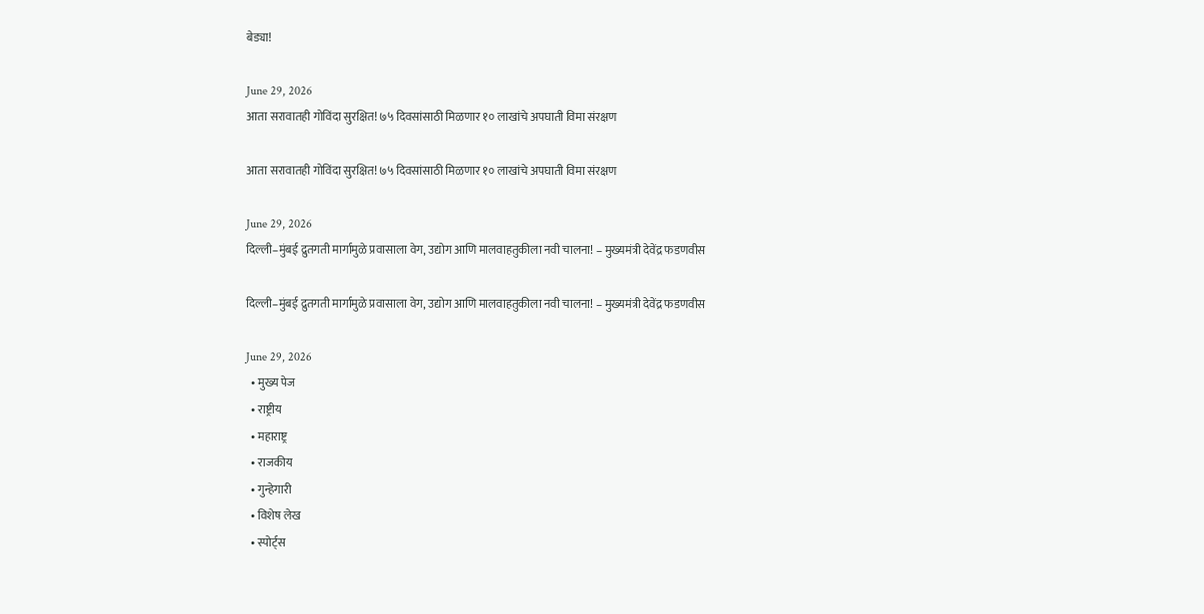बेड्या!

June 29, 2026
आता सरावातही गोविंदा सुरक्षित! ७५ दिवसांसाठी मिळणार १० लाखांचे अपघाती विमा संरक्षण

आता सरावातही गोविंदा सुरक्षित! ७५ दिवसांसाठी मिळणार १० लाखांचे अपघाती विमा संरक्षण

June 29, 2026
दिल्ली–मुंबई द्रुतगती मार्गामुळे प्रवासाला वेग, उद्योग आणि मालवाहतुकीला नवी चालना! – मुख्यमंत्री देवेंद्र फडणवीस

दिल्ली–मुंबई द्रुतगती मार्गामुळे प्रवासाला वेग, उद्योग आणि मालवाहतुकीला नवी चालना! – मुख्यमंत्री देवेंद्र फडणवीस

June 29, 2026
  • मुख्य पेज
  • राष्ट्रीय
  • महाराष्ट्र
  • राजकीय
  • गुन्हेगारी
  • विशेष लेख
  • स्पोर्ट्स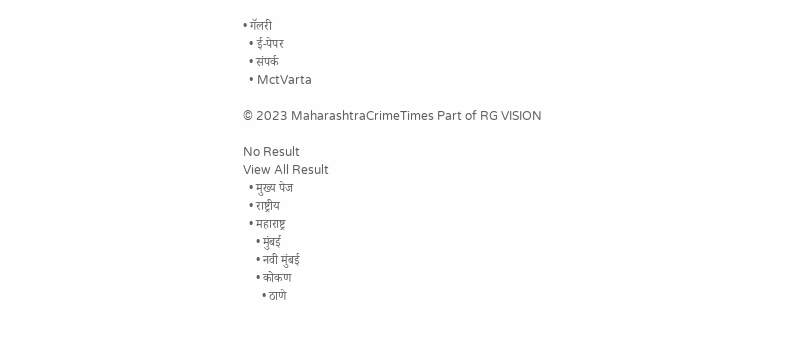• गॅलरी
  • ई-पेपर
  • संपर्क
  • MctVarta

© 2023 MaharashtraCrimeTimes Part of RG VISION

No Result
View All Result
  • मुख्य पेज
  • राष्ट्रीय
  • महाराष्ट्र
    • मुंबई
    • नवी मुंबई
    • कोकण
      • ठाणे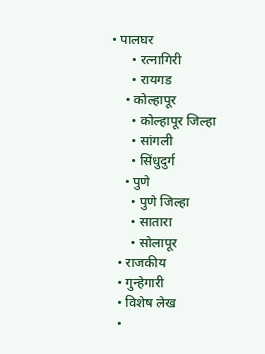• पालघर
      • रत्नागिरी
      • रायगड
    • कोल्हापूर
      • कोल्हापूर जिल्हा
      • सांगली
      • सिंधुदुर्ग
    • पुणे
      • पुणे जिल्हा
      • सातारा
      • सोलापूर
  • राजकीय
  • गुन्हेगारी
  • विशेष लेख
  •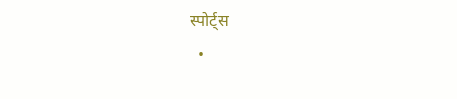स्पोर्ट्स
  •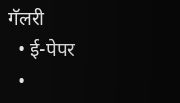गॅलरी
  • ई-पेपर
  •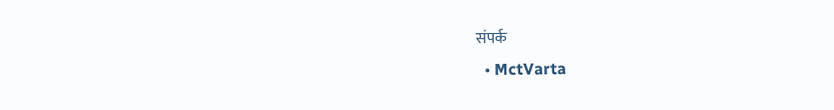संपर्क
  • MctVarta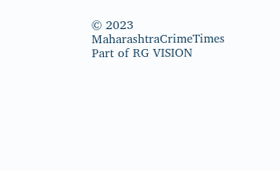© 2023 MaharashtraCrimeTimes Part of RG VISION